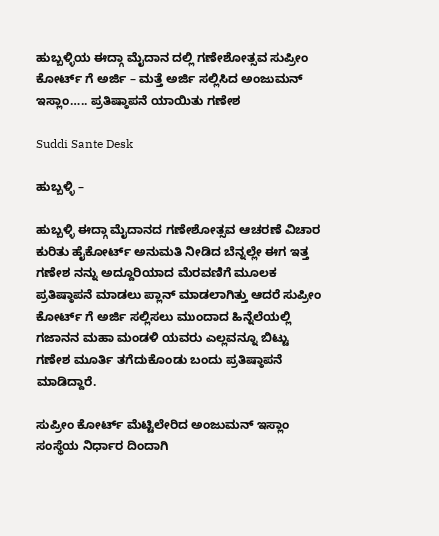ಹುಬ್ಬಳ್ಳಿಯ ಈದ್ಗಾ ಮೈದಾನ ದಲ್ಲಿ ಗಣೇಶೋತ್ಸವ ಸುಪ್ರೀಂ ಕೋರ್ಟ್ ಗೆ ಅರ್ಜಿ – ಮತ್ತೆ ಅರ್ಜಿ ಸಲ್ಲಿಸಿದ ಅಂಜುಮನ್ ಇಸ್ಲಾಂ‌….. ಪ್ರತಿಷ್ಠಾಪನೆ ಯಾಯಿತು ಗಣೇಶ

Suddi Sante Desk

ಹುಬ್ಬಳ್ಳಿ –

ಹುಬ್ಬಳ್ಳಿ ಈದ್ಗಾ ಮೈದಾನದ ಗಣೇಶೋತ್ಸವ ಆಚರಣೆ ವಿಚಾರ ಕುರಿತು ಹೈಕೋರ್ಟ್ ಅನುಮತಿ ನೀಡಿದ ಬೆನ್ನಲ್ಲೇ ಈಗ ಇತ್ತ ಗಣೇಶ ನನ್ನು ಅದ್ದೂರಿಯಾದ ಮೆರವಣಿಗೆ ಮೂಲಕ ಪ್ರತಿಷ್ಠಾಪನೆ ಮಾಡಲು ಪ್ಲಾನ್ ಮಾಡಲಾಗಿತ್ತು ಆದರೆ ಸುಪ್ರೀಂ ಕೋರ್ಟ್ ಗೆ ಅರ್ಜಿ ಸಲ್ಲಿಸಲು ಮುಂದಾದ ಹಿನ್ನೆಲೆಯಲ್ಲಿ ಗಜಾನನ ಮಹಾ ಮಂಡಳಿ ಯವರು ಎಲ್ಲವನ್ನೂ ಬಿಟ್ಟು ಗಣೇಶ ಮೂರ್ತಿ ತಗೆದುಕೊಂಡು ಬಂದು ಪ್ರತಿಷ್ಠಾಪನೆ ಮಾಡಿದ್ದಾರೆ.

ಸುಪ್ರೀಂ ಕೋರ್ಟ್ ಮೆಟ್ಟಿಲೇರಿದ ಅಂಜುಮನ್ ಇಸ್ಲಾಂ ಸಂಸ್ಥೆಯ ನಿರ್ಧಾರ ದಿಂದಾಗಿ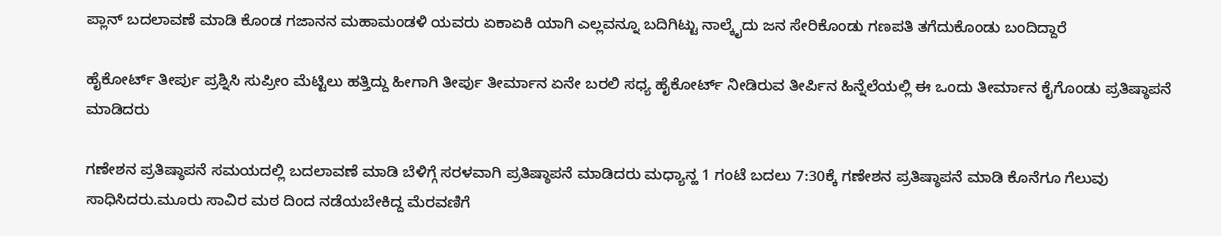ಪ್ಲಾನ್ ಬದಲಾವಣೆ ಮಾಡಿ ಕೊಂಡ ಗಜಾನನ ಮಹಾಮಂಡಳಿ ಯವರು ಏಕಾಏಕಿ ಯಾಗಿ ಎಲ್ಲವನ್ನೂ ಬದಿಗಿಟ್ಟು ನಾಲ್ಕೈದು ಜನ ಸೇರಿಕೊಂಡು ಗಣಪತಿ ತಗೆದುಕೊಂಡು ಬಂದಿದ್ದಾರೆ

ಹೈಕೋರ್ಟ್ ತೀರ್ಪು ಪ್ರಶ್ನಿಸಿ ಸುಪ್ರೀಂ ಮೆಟ್ಟಿಲು ಹತ್ತಿದ್ದು ಹೀಗಾಗಿ ತೀರ್ಪು ತೀರ್ಮಾನ ಏನೇ ಬರಲಿ ಸಧ್ಯ ಹೈಕೋರ್ಟ್ ನೀಡಿರುವ ತೀರ್ಪಿನ ಹಿನ್ನೆಲೆಯಲ್ಲಿ ಈ ಒಂದು ತೀರ್ಮಾನ ಕೈಗೊಂಡು ಪ್ರತಿಷ್ಠಾಪನೆ ಮಾಡಿದರು

ಗಣೇಶನ ಪ್ರತಿಷ್ಠಾಪನೆ ಸಮಯದಲ್ಲಿ ಬದಲಾವಣೆ ಮಾಡಿ ಬೆಳಿಗ್ಗೆ ಸರಳವಾಗಿ ಪ್ರತಿಷ್ಠಾಪನೆ ಮಾಡಿದರು ಮಧ್ಯಾನ್ಹ 1 ಗಂಟೆ ಬದಲು 7:30ಕ್ಕೆ ಗಣೇಶನ ಪ್ರತಿಷ್ಠಾಪನೆ ಮಾಡಿ ಕೊನೆಗೂ ಗೆಲುವು ಸಾಧಿಸಿದರು.ಮೂರು ಸಾವಿರ ಮಠ ದಿಂದ ನಡೆಯಬೇಕಿದ್ದ ಮೆರವಣಿಗೆ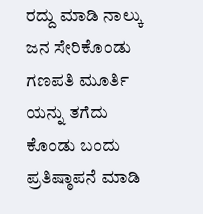ರದ್ದು ಮಾಡಿ ನಾಲ್ಕು ಜನ ಸೇರಿಕೊಂಡು ಗಣಪತಿ ಮೂರ್ತಿ ಯನ್ನು ತಗೆದು ಕೊಂಡು ಬಂದು ಪ್ರತಿಷ್ಠಾಪನೆ ಮಾಡಿ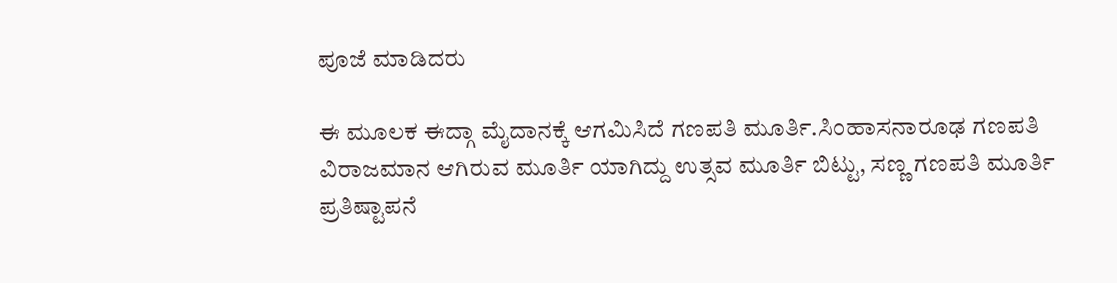ಪೂಜೆ ಮಾಡಿದರು

ಈ ಮೂಲಕ ಈದ್ಗಾ ಮೈದಾನಕ್ಕೆ ಆಗಮಿಸಿದೆ ಗಣಪತಿ ಮೂರ್ತಿ.ಸಿಂಹಾಸನಾರೂಢ ಗಣಪತಿ ವಿರಾಜಮಾನ ಆಗಿರುವ ಮೂರ್ತಿ ಯಾಗಿದ್ದು ಉತ್ಸವ ಮೂರ್ತಿ ಬಿಟ್ಟು, ಸಣ್ಣ ಗಣಪತಿ ಮೂರ್ತಿ ಪ್ರತಿಷ್ಟಾಪನೆ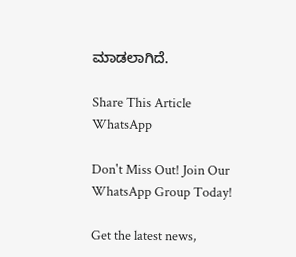ಮಾಡಲಾಗಿದೆ.

Share This Article
WhatsApp

Don't Miss Out! Join Our WhatsApp Group Today!

Get the latest news,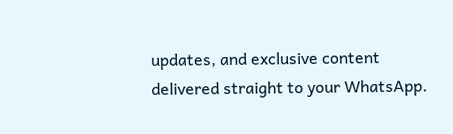updates, and exclusive content delivered straight to your WhatsApp.